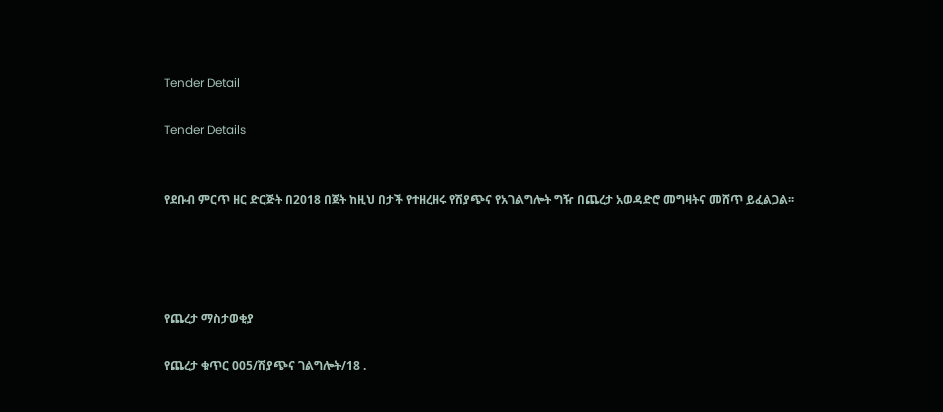Tender Detail

Tender Details


የደቡብ ምርጥ ዘር ድርጅት በ2018 በጀት ከዚህ በታች የተዘረዘሩ የሽያጭና የአገልግሎት ግዥ በጨረታ አወዳድሮ መግዛትና መሸጥ ይፈልጋል፡፡




የጨረታ ማስታወቂያ

የጨረታ ቁጥር 005/ሽያጭና ገልግሎት/18 .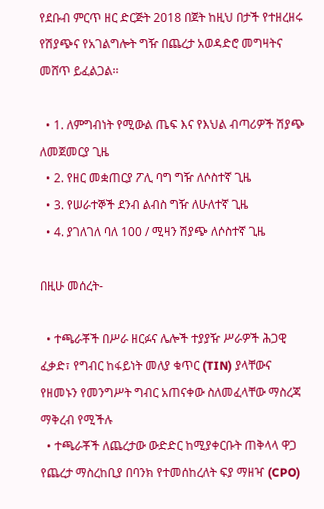የደቡብ ምርጥ ዘር ድርጅት 2018 በጀት ከዚህ በታች የተዘረዘሩ የሽያጭና የአገልግሎት ግዥ በጨረታ አወዳድሮ መግዛትና መሸጥ ይፈልጋል፡፡

  • 1. ለምግብነት የሚውል ጤፍ እና የእህል ብጣሪዎች ሽያጭ ለመጀመርያ ጊዜ
  • 2. የዘር መቋጠርያ ፖሊ ባግ ግዥ ለሶስተኛ ጊዜ
  • 3. የሠራተኞች ደንብ ልብስ ግዥ ለሁለተኛ ጊዜ
  • 4. ያገለገለ ባለ 100 / ሚዛን ሽያጭ ለሶስተኛ ጊዜ

በዚሁ መሰረት-

  • ተጫራቾች በሥራ ዘርፉና ሌሎች ተያያዥ ሥራዎች ሕጋዊ ፈቃድ፣ የግብር ከፋይነት መለያ ቁጥር (TIN) ያላቸውና የዘመኑን የመንግሥት ግብር አጠናቀው ስለመፈላቸው ማስረጃ ማቅረብ የሚችሉ
  • ተጫራቾች ለጨረታው ውድድር ከሚያቀርቡት ጠቅላላ ዋጋ የጨረታ ማስረከቢያ በባንክ የተመሰከረለት ፍያ ማዘዣ (CPO)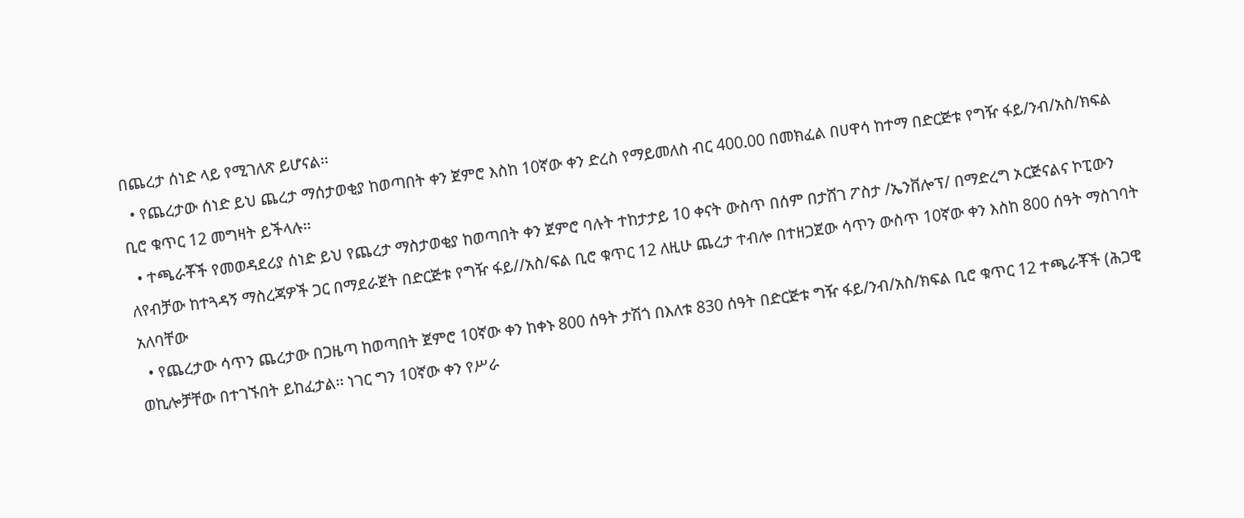በጨረታ ሰነድ ላይ የሚገለጽ ይሆናል፡፡
  • የጨረታው ሰነድ ይህ ጨረታ ማሰታወቂያ ከወጣበት ቀን ጀምሮ እስከ 10ኛው ቀን ድረስ የማይመለስ ብር 400.00 በመክፈል በሀዋሳ ከተማ በድርጅቱ የግዥ ፋይ/ንብ/አስ/ክፍል ቢሮ ቁጥር 12 መግዛት ይችላሉ፡፡
  • ተጫራቾች የመወዳደሪያ ሰነድ ይህ የጨረታ ማስታወቂያ ከወጣበት ቀን ጀምሮ ባሉት ተከታታይ 10 ቀናት ውስጥ በሰም በታሸገ ፖስታ /ኤንቨሎፕ/ በማድረግ ኦርጅናልና ኮፒውን ለየብቻው ከተጓዳኝ ማስረጃዎች ጋር በማደራጀት በድርጅቱ የግዥ ፋይ//አስ/ፍል ቢሮ ቁጥር 12 ለዚሁ ጨረታ ተብሎ በተዘጋጀው ሳጥን ውስጥ 10ኛው ቀን እስከ 800 ሰዓት ማስገባት አለባቸው
  • የጨረታው ሳጥን ጨረታው በጋዜጣ ከወጣበት ጀምሮ 10ኛው ቀን ከቀኑ 800 ሰዓት ታሽጎ በእለቱ 830 ሰዓት በድርጅቱ ግዥ ፋይ/ንብ/አስ/ክፍል ቢሮ ቁጥር 12 ተጫራቾች (ሕጋዊ ወኪሎቻቸው በተገኙበት ይከፈታል፡፡ ነገር ግን 10ኛው ቀን የሥራ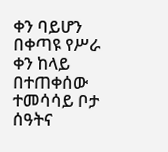ቀን ባይሆን በቀጣዩ የሥራ ቀን ከላይ በተጠቀሰው ተመሳሳይ ቦታ ሰዓትና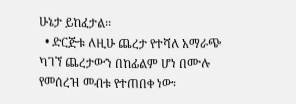ሁኔታ ይከፈታል፡፡
  • ድርጅቱ ለዚሁ ጨረታ የተሻለ አማራጭ ካገኘ ጨረታውን በከፊልም ሆነ በሙሉ የመሰረዝ መብቱ የተጠበቀ ነው፡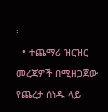፡
  • ተጨማሪ ዝርዝር መረጃዎች በሚዘጋጀው የጨረታ ሰነዱ ላይ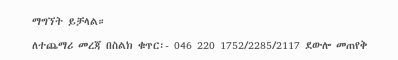ማግኘት ይቻላል።

ለተጨማሪ መረጃ በስልክ ቁጥር፡- 046 220 1752/2285/2117 ደውሎ መጠየቅ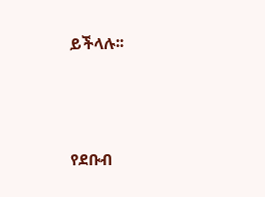ይችላሉ፡፡



የደቡብ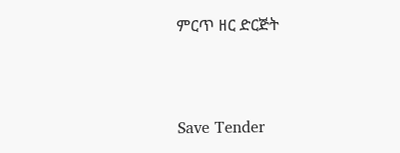ምርጥ ዘር ድርጅት



Save Tender